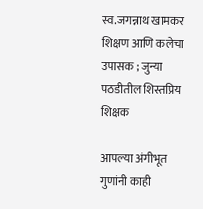स्व.जगन्नाथ खामकर शिक्षण आणि कलेचा उपासक ; जुन्या पठडीतील शिस्तप्रिय शिक्षक

आपल्या अंगीभूत गुणांनी काही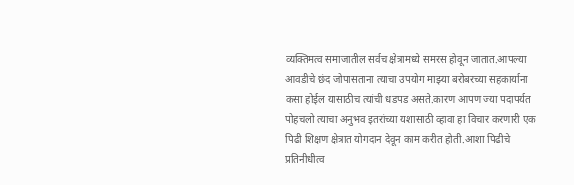व्यक्तिमत्व समाजातील सर्वच क्षेत्रामध्ये समरस होवून जातात.आपल्या आवडीचे छंद जोपासताना त्याचा उपयोग माझ्या बरोबरच्या सहकार्याना कसा होईल यासाठीच त्यांची धडपड असते.कारण आपण ज्या पदापर्यत पोहचलो त्याचा अनुभव इतरांच्या यशासाठी व्हावा हा विचार करणारी एक पिढी शिक्षण क्षेत्रात योगदान देवून काम करीत होती.आशा पिढीचे प्रतिनीधीत्व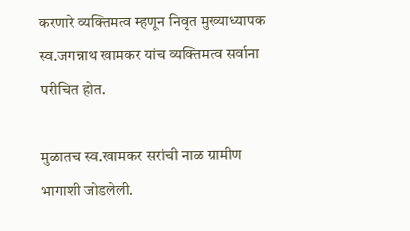करणारे व्यक्तिमत्व म्हणून निवृत मुख्याध्यापक स्व.जगन्नाथ खामकर यांच व्यक्तिमत्व सर्वाना परीचित होत.

मुळातच स्व.खामकर सरांची नाळ ग्रामीण भागाशी जोडलेली.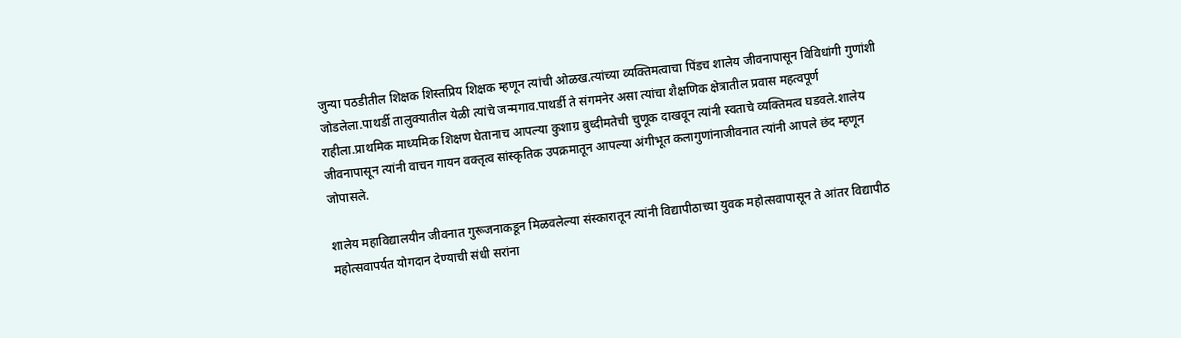जुन्या पठडीतील शिक्षक शिस्तप्रिय शिक्षक म्हणून त्यांची ओळख.त्यांच्या व्यक्तिमत्वाचा पिंडच शालेय जीवनापासून विविधांगी गुणांशी जोडलेला.पाथर्डी तालुक्यातील येळी त्यांचे जन्मगाव.पाथर्डी ते संगमनेर असा त्यांचा शैक्षणिक क्षेत्रातील प्रवास महत्वपूर्ण राहीला.प्राथमिक माध्यमिक शिक्षण घेतानाच आपल्या कुशाग्र बुध्दीमतेची चुणूक दाखवून त्यांनी स्वताचे व्यक्तिमत्व घडवले.शालेय जीवनापासून त्यांनी वाचन गायन वक्तृत्व सांस्कृतिक उपक्रमातून आपल्या अंगीभूत कलागुणांनाजीवनात त्यांनी आपले छंद म्हणून जोपासले.

शालेय महाविद्यालयीन जीवनात गुरूजनाकडून मिळवलेल्या संस्कारातून त्यांनी विद्यापीठाच्या युवक महोत्सवापासून ते आंतर विद्यापीठ महोत्सवापर्यत योगदान देण्याची संधी सरांना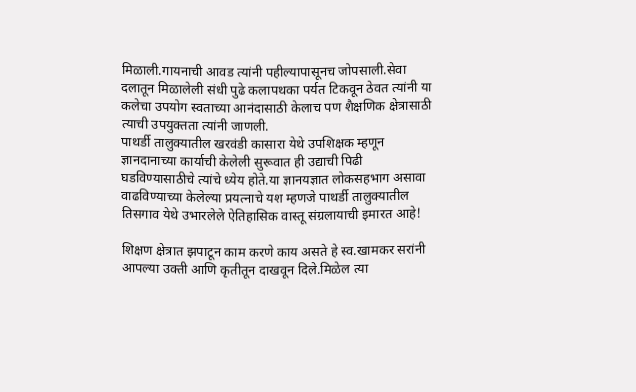मिळाली.गायनाची आवड त्यांनी पहील्यापासूनच जोपसाली.सेवा दलातून मिळालेली संधी पुढे कलापथका पर्यत टिकवून ठेवत त्यांनी या कलेचा उपयोग स्वताच्या आनंदासाठी केलाच पण शैक्षणिक क्षेत्रासाठी त्याची उपयुक्तता त्यांनी जाणली.
पाथर्डी तालुक्यातील खरवंडी कासारा येथे उपशिक्षक म्हणून ज्ञानदानाच्या कार्याची केलेली सुरूवात ही उद्याची पिढी घडविण्यासाठीचे त्यांचे ध्येय होते.या ज्ञानयज्ञात लोकसहभाग असावा वाढविण्याच्या केलेल्या प्रयत्नाचे यश म्हणजे पाथर्डी तालुक्यातील तिसगाव येथे उभारलेले ऐतिहासिक वास्तू संग्रलायाची इमारत आहे!

शिक्षण क्षेत्रात झपाटून काम करणे काय असते हे स्व.खामकर सरांनी आपल्या उक्ती आणि कृतीतून दाखवून दिले.मिळेल त्या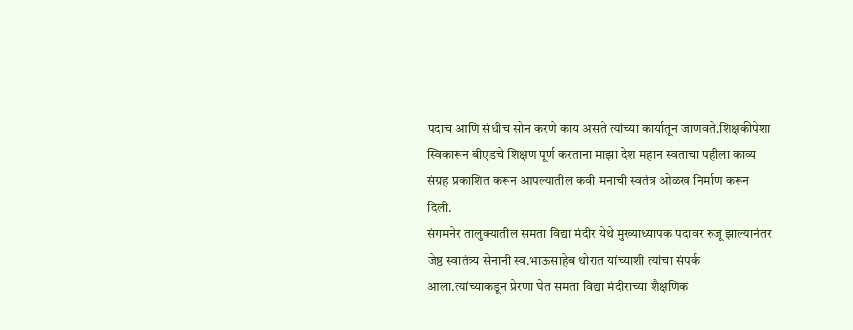पदाच आणि संधीच सोन करणे काय असते त्यांच्या कार्यातून जाणवते.शिक्षकीपेशा स्विकारून बीएडचे शिक्षण पूर्ण करताना माझा देश महान स्वताचा पहीला काव्य संग्रह प्रकाशित करून आपल्यातील कवी मनाची स्वतंत्र ओळख निर्माण करून दिली.
संगमनेर तालुक्यातील समता विद्या मंदीर येथे मुख्याध्यापक पदावर रुजू झाल्यानंतर जेष्ठ स्वातंत्र्य सेनानी स्व.भाऊसाहेब थोरात यांच्याशी त्यांचा संपर्क आला.त्यांच्याकडून प्रेरणा घेत समता विद्या मंदीराच्या शैक्षणिक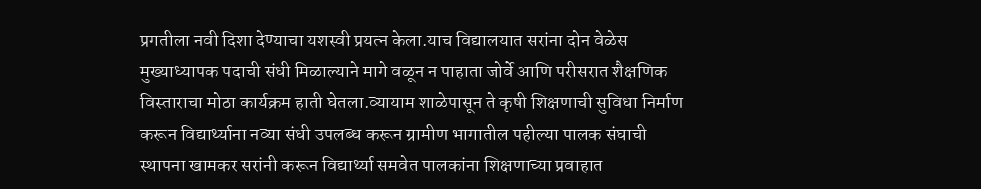प्रगतीला नवी दिशा देण्याचा यशस्वी प्रयत्न केला.याच विद्यालयात सरांना दोन वेळेस मुख्याध्यापक पदाची संधी मिळाल्याने मागे वळून न पाहाता जोर्वे आणि परीसरात शैक्षणिक विस्ताराचा मोठा कार्यक्रम हाती घेतला.व्यायाम शाळेपासून ते कृषी शिक्षणाची सुविधा निर्माण करून विद्यार्थ्याना नव्या संधी उपलब्ध करून ग्रामीण भागातील पहील्या पालक संघाची स्थापना खामकर सरांनी करून विद्यार्थ्या समवेत पालकांना शिक्षणाच्या प्रवाहात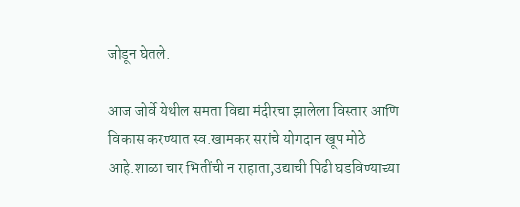जोडून घेतले.

आज जोर्वे येथील समता विद्या मंदीरचा झालेला विस्तार आणि विकास करण्यात स्व.खामकर सरांचे योगदान खूप मोठे आहे.शाळा चार भितींची न राहाता,उद्याची पिढी घडविण्याच्या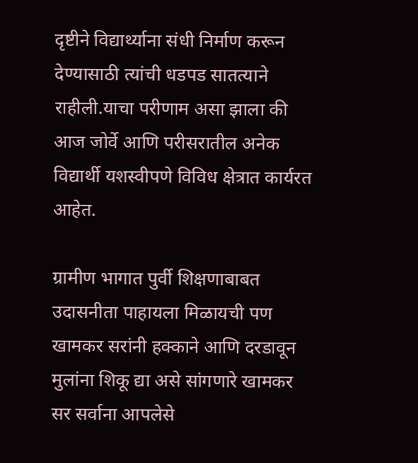दृष्टीने विद्यार्थ्याना संधी निर्माण करून देण्यासाठी त्यांची धडपड सातत्याने राहीली.याचा परीणाम असा झाला की आज जोर्वे आणि परीसरातील अनेक विद्यार्थी यशस्वीपणे विविध क्षेत्रात कार्यरत आहेत.

ग्रामीण भागात पुर्वी शिक्षणाबाबत उदासनीता पाहायला मिळायची पण खामकर सरांनी हक्काने आणि दरडावून मुलांना शिकू द्या असे सांगणारे खामकर सर सर्वाना आपलेसे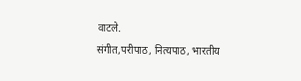वाटले.
संगीत,परीपाठ, नित्यपाठ, भारतीय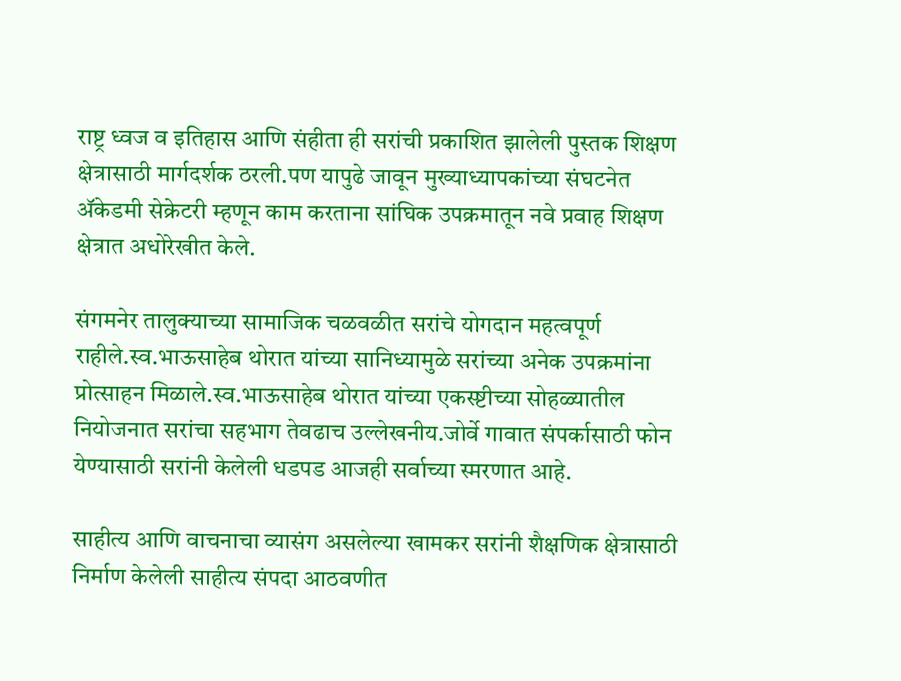राष्ट्र ध्वज व इतिहास आणि संहीता ही सरांची प्रकाशित झालेली पुस्तक शिक्षण क्षेत्रासाठी मार्गदर्शक ठरली.पण यापुढे जावून मुख्याध्यापकांच्या संघटनेत ॲकेडमी सेक्रेटरी म्हणून काम करताना सांघिक उपक्रमातून नवे प्रवाह शिक्षण क्षेत्रात अधोरेखीत केले.

संगमनेर तालुक्याच्या सामाजिक चळवळीत सरांचे योगदान महत्वपूर्ण राहीले.स्व.भाऊसाहेब थोरात यांच्या सानिध्यामुळे सरांच्या अनेक उपक्रमांना प्रोत्साहन मिळाले.स्व.भाऊसाहेब थोरात यांच्या एकस्ष्टीच्या सोहळ्यातील नियोजनात सरांचा सहभाग तेवढाच उल्लेखनीय.जोर्वे गावात संपर्कासाठी फोन येण्यासाठी सरांनी केलेली धडपड आजही सर्वाच्या स्मरणात आहे.

साहीत्य आणि वाचनाचा व्यासंग असलेल्या खामकर सरांनी शैक्षणिक क्षेत्रासाठी निर्माण केलेली साहीत्य संपदा आठवणीत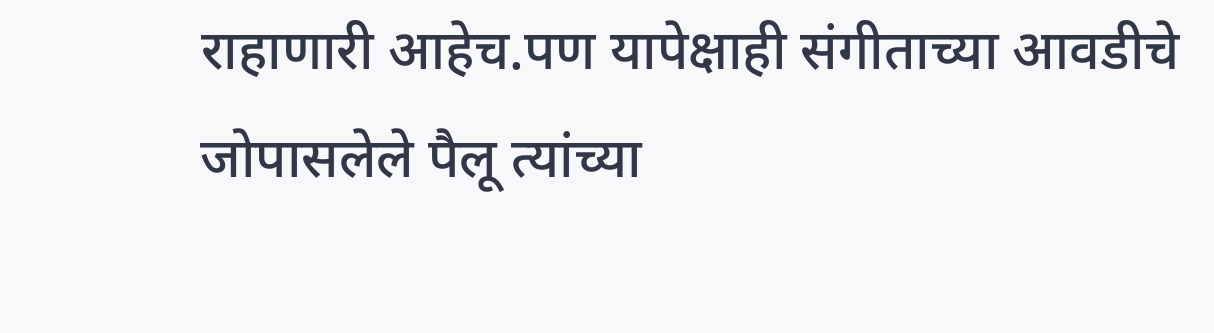राहाणारी आहेच.पण यापेक्षाही संगीताच्या आवडीचे जोपासलेले पैलू त्यांच्या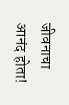जीवनाचा आनंद होता!